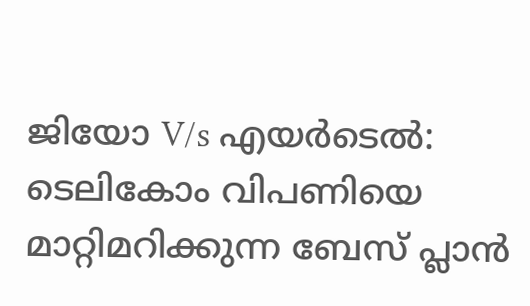ജിയോ V/s എയർടെൽ: ടെലികോം വിപണിയെ മാറ്റിമറിക്കുന്ന ബേസ് പ്ലാൻ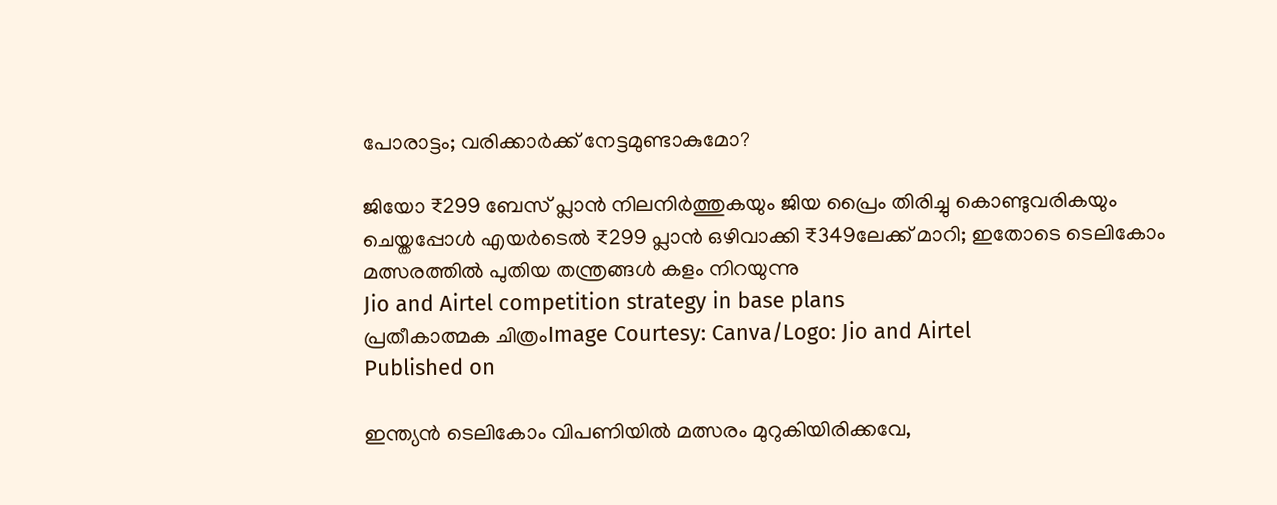പോരാട്ടം; വരിക്കാർക്ക് നേട്ടമുണ്ടാകുമോ?

ജിയോ ₹299 ബേസ് പ്ലാൻ നിലനിർത്തുകയും ജിയ പ്രൈം തിരിച്ചു കൊണ്ടുവരികയും ചെയ്തപ്പോൾ എയർടെൽ ₹299 പ്ലാൻ ഒഴിവാക്കി ₹349ലേക്ക് മാറി; ഇതോടെ ടെലികോം മത്സരത്തിൽ പുതിയ തന്ത്രങ്ങൾ കളം നിറയുന്നു
Jio and Airtel competition strategy in base plans
പ്രതീകാത്മക ചിത്രംImage Courtesy: Canva/Logo: Jio and Airtel
Published on

ഇന്ത്യൻ ടെലികോം വിപണിയിൽ മത്സരം മുറുകിയിരിക്കവേ,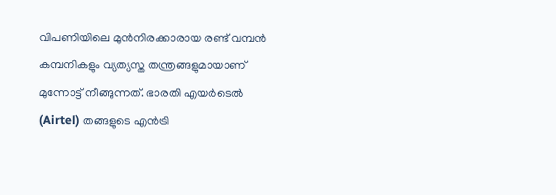വിപണിയിലെ മുൻനിരക്കാരായ രണ്ട് വമ്പൻ കമ്പനികളും വ്യത്യസ്ത തന്ത്രങ്ങളുമായാണ് മുന്നോട്ട് നീങ്ങുന്നത്. ഭാരതി എയർടെൽ (Airtel) തങ്ങളുടെ എൻട്രി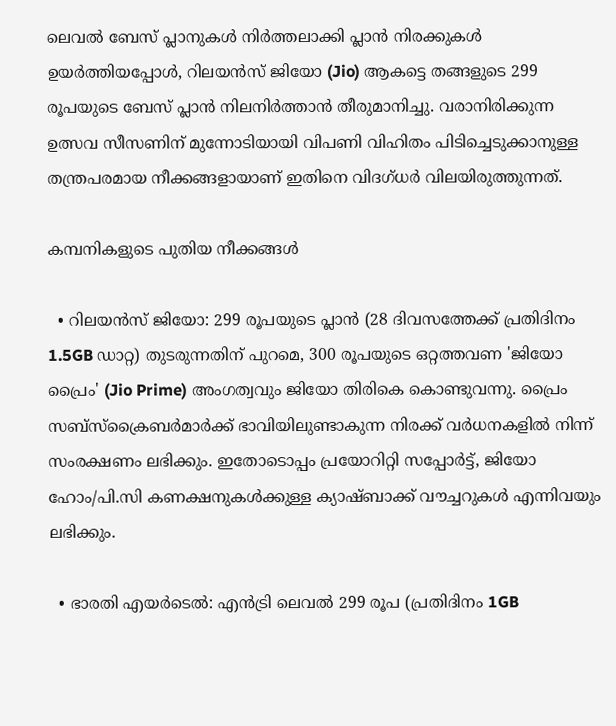ലെവൽ ബേസ് പ്ലാനുകൾ നിർത്തലാക്കി പ്ലാൻ നിരക്കുകൾ ഉയർത്തിയപ്പോൾ, റിലയൻസ് ജിയോ (Jio) ആകട്ടെ തങ്ങളുടെ 299 രൂപയുടെ ബേസ് പ്ലാൻ നിലനിർത്താൻ തീരുമാനിച്ചു. വരാനിരിക്കുന്ന ഉത്സവ സീസണിന് മുന്നോടിയായി വിപണി വിഹിതം പിടിച്ചെടുക്കാനുള്ള തന്ത്രപരമായ നീക്കങ്ങളായാണ് ഇതിനെ വിദഗ്ധർ വിലയിരുത്തുന്നത്.

കമ്പനികളുടെ പുതിയ നീക്കങ്ങൾ

  • റിലയൻസ് ജിയോ: 299 രൂപയുടെ പ്ലാൻ (28 ദിവസത്തേക്ക് പ്രതിദിനം 1.5GB ഡാറ്റ) തുടരുന്നതിന് പുറമെ, 300 രൂപയുടെ ഒറ്റത്തവണ 'ജിയോ പ്രൈം' (Jio Prime) അംഗത്വവും ജിയോ തിരികെ കൊണ്ടുവന്നു. പ്രൈം സബ്‌സ്‌ക്രൈബർമാർക്ക് ഭാവിയിലുണ്ടാകുന്ന നിരക്ക് വർധനകളിൽ നിന്ന് സംരക്ഷണം ലഭിക്കും. ഇതോടൊപ്പം പ്രയോറിറ്റി സപ്പോർട്ട്, ജിയോ ഹോം/പി.സി കണക്ഷനുകൾക്കുള്ള ക്യാഷ്ബാക്ക് വൗച്ചറുകൾ എന്നിവയും ലഭിക്കും.

  • ഭാരതി എയർടെൽ: എൻട്രി ലെവൽ 299 രൂപ (പ്രതിദിനം 1GB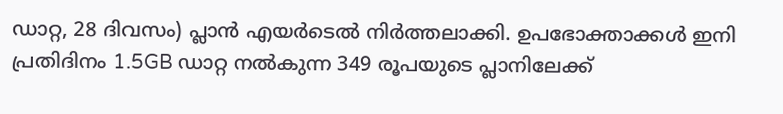ഡാറ്റ, 28 ദിവസം) പ്ലാൻ എയർടെൽ നിർത്തലാക്കി. ഉപഭോക്താക്കൾ ഇനി പ്രതിദിനം 1.5GB ഡാറ്റ നൽകുന്ന 349 രൂപയുടെ പ്ലാനിലേക്ക്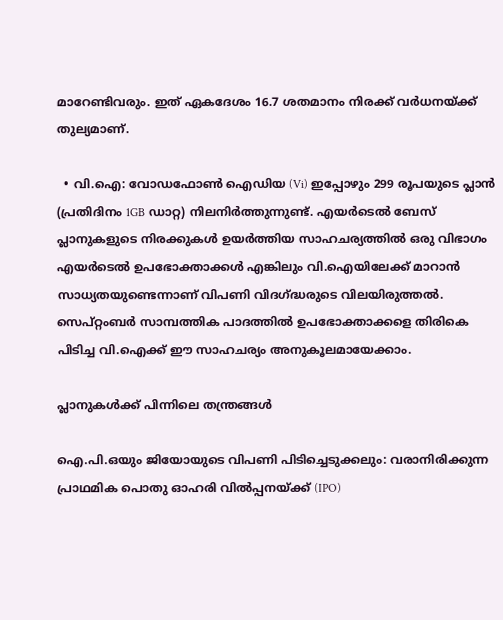മാറേണ്ടിവരും. ഇത് ഏകദേശം 16.7 ശതമാനം നിരക്ക് വർധനയ്ക്ക് തുല്യമാണ്.

  • വി.ഐ: വോഡഫോൺ ഐഡിയ (Vi) ഇപ്പോഴും 299 രൂപയുടെ പ്ലാൻ (പ്രതിദിനം 1GB ഡാറ്റ) നിലനിർത്തുന്നുണ്ട്. എയർടെൽ ബേസ് പ്ലാനുകളുടെ നിരക്കുകൾ ഉയർത്തിയ സാഹചര്യത്തിൽ ഒരു വിഭാഗം എയർടെൽ ഉപഭോക്താക്കൾ എങ്കിലും വി.ഐയിലേക്ക് മാറാൻ സാധ്യതയുണ്ടെന്നാണ് വിപണി വിദഗ്ദ്ധരുടെ വിലയിരുത്തൽ. സെപ്റ്റംബർ സാമ്പത്തിക പാദത്തിൽ ഉപഭോക്താക്കളെ തിരികെ പിടിച്ച വി.ഐക്ക് ഈ സാഹചര്യം അനുകൂലമായേക്കാം.

പ്ലാനുകൾക്ക് പിന്നിലെ തന്ത്രങ്ങൾ

ഐ.പി.ഒയും ജിയോയുടെ വിപണി പിടിച്ചെടുക്കലും: വരാനിരിക്കുന്ന പ്രാഥമിക പൊതു ഓഹരി വിൽപ്പനയ്ക്ക് (IPO)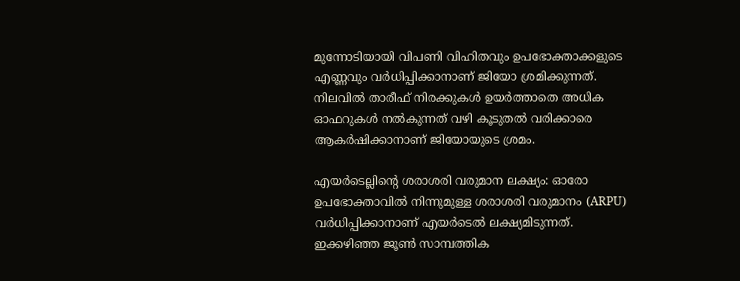മുന്നോടിയായി വിപണി വിഹിതവും ഉപഭോക്താക്കളുടെ എണ്ണവും വർധിപ്പിക്കാനാണ് ജിയോ ശ്രമിക്കുന്നത്. നിലവിൽ താരീഫ് നിരക്കുകൾ ഉയർത്താതെ അധിക ഓഫറുകൾ നൽകുന്നത് വഴി കൂടുതൽ വരിക്കാരെ ആകർഷിക്കാനാണ് ജിയോയുടെ ശ്രമം.

എയർടെല്ലിന്റെ ശരാശരി വരുമാന ലക്ഷ്യം: ഓരോ ഉപഭോക്താവിൽ നിന്നുമുള്ള ശരാശരി വരുമാനം (ARPU) വർധിപ്പിക്കാനാണ് എയർടെൽ ലക്ഷ്യമിടുന്നത്. ഇക്കഴിഞ്ഞ ജൂൺ സാമ്പത്തിക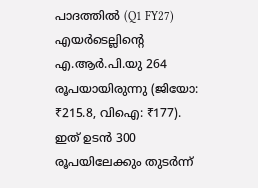പാദത്തിൽ (Q1 FY27) എയർടെല്ലിന്റെ എ.ആർ.പി.യു 264 രൂപയായിരുന്നു (ജിയോ: ₹215.8, വിഐ: ₹177). ഇത് ഉടൻ 300 രൂപയിലേക്കും തുടർന്ന്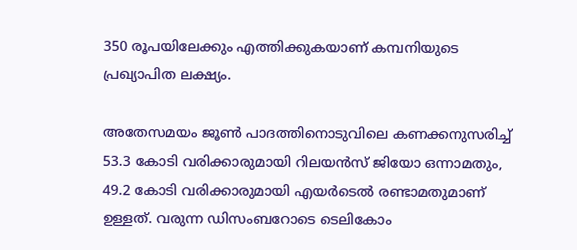350 രൂപയിലേക്കും എത്തിക്കുകയാണ് കമ്പനിയുടെ പ്രഖ്യാപിത ലക്ഷ്യം.

അതേസമയം ജൂൺ പാദത്തിനൊടുവിലെ കണക്കനുസരിച്ച് 53.3 കോടി വരിക്കാരുമായി റിലയൻസ് ജിയോ ഒന്നാമതും, 49.2 കോടി വരിക്കാരുമായി എയർടെൽ രണ്ടാമതുമാണ് ഉള്ളത്. വരുന്ന ഡിസംബറോടെ ടെലികോം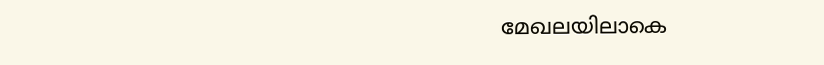മേഖലയിലാകെ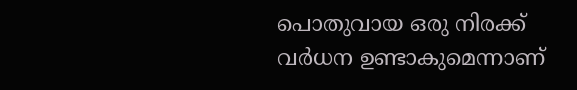പൊതുവായ ഒരു നിരക്ക് വർധന ഉണ്ടാകുമെന്നാണ്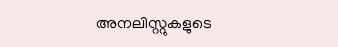അനലിസ്റ്റുകളുടെ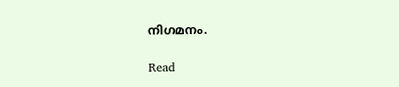നിഗമനം.

Read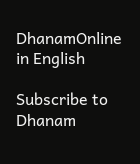DhanamOnline in English

Subscribe to Dhanam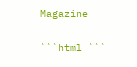Magazine

```html ```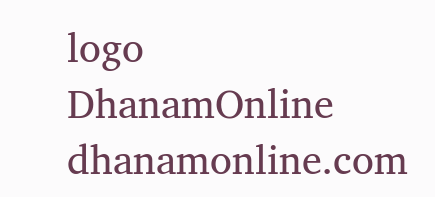logo
DhanamOnline
dhanamonline.com